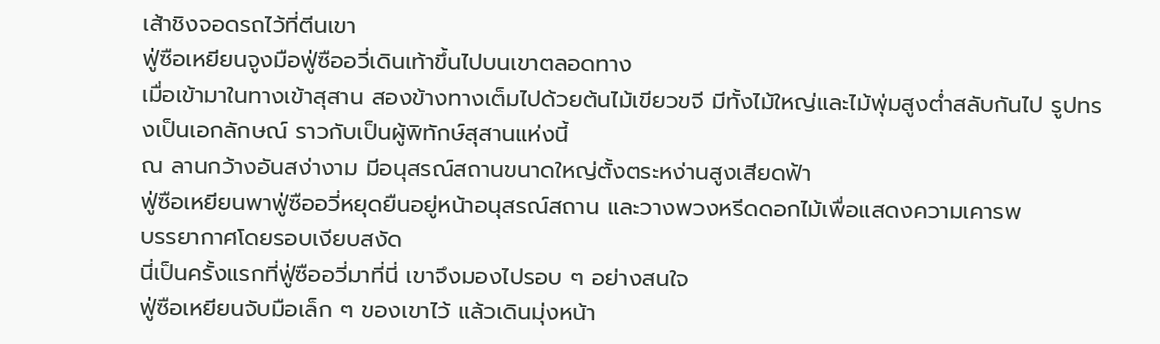เส้าชิงจอดรถไว้ที่ตีนเขา
ฟู่ซือเหยียนจูงมือฟู่ซืออวี่เดินเท้าขึ้นไปบนเขาตลอดทาง
เมื่อเข้ามาในทางเข้าสุสาน สองข้างทางเต็มไปด้วยต้นไม้เขียวขจี มีทั้งไม้ใหญ่และไม้พุ่มสูงต่ำสลับกันไป รูปทรงเป็นเอกลักษณ์ ราวกับเป็นผู้พิทักษ์สุสานแห่งนี้
ณ ลานกว้างอันสง่างาม มีอนุสรณ์สถานขนาดใหญ่ตั้งตระหง่านสูงเสียดฟ้า
ฟู่ซือเหยียนพาฟู่ซืออวี่หยุดยืนอยู่หน้าอนุสรณ์สถาน และวางพวงหรีดดอกไม้เพื่อแสดงความเคารพ
บรรยากาศโดยรอบเงียบสงัด
นี่เป็นครั้งแรกที่ฟู่ซืออวี่มาที่นี่ เขาจึงมองไปรอบ ๆ อย่างสนใจ
ฟู่ซือเหยียนจับมือเล็ก ๆ ของเขาไว้ แล้วเดินมุ่งหน้า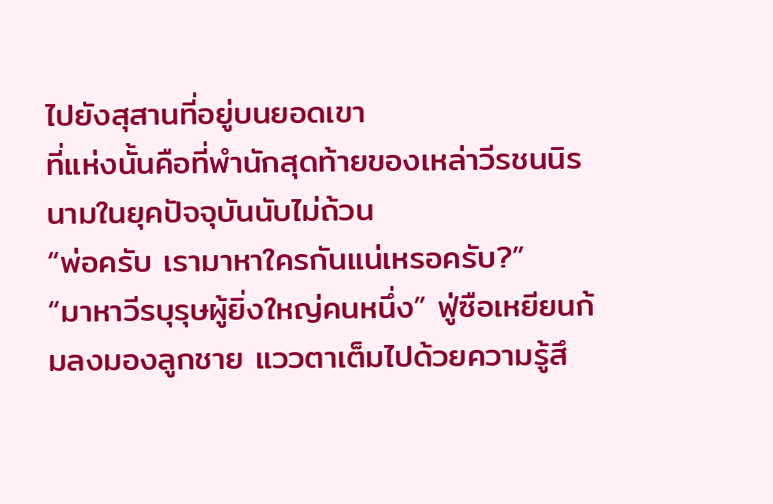ไปยังสุสานที่อยู่บนยอดเขา
ที่แห่งนั้นคือที่พำนักสุดท้ายของเหล่าวีรชนนิรนามในยุคปัจจุบันนับไม่ถ้วน
“พ่อครับ เรามาหาใครกันแน่เหรอครับ?”
“มาหาวีรบุรุษผู้ยิ่งใหญ่คนหนึ่ง” ฟู่ซือเหยียนก้มลงมองลูกชาย แววตาเต็มไปด้วยความรู้สึ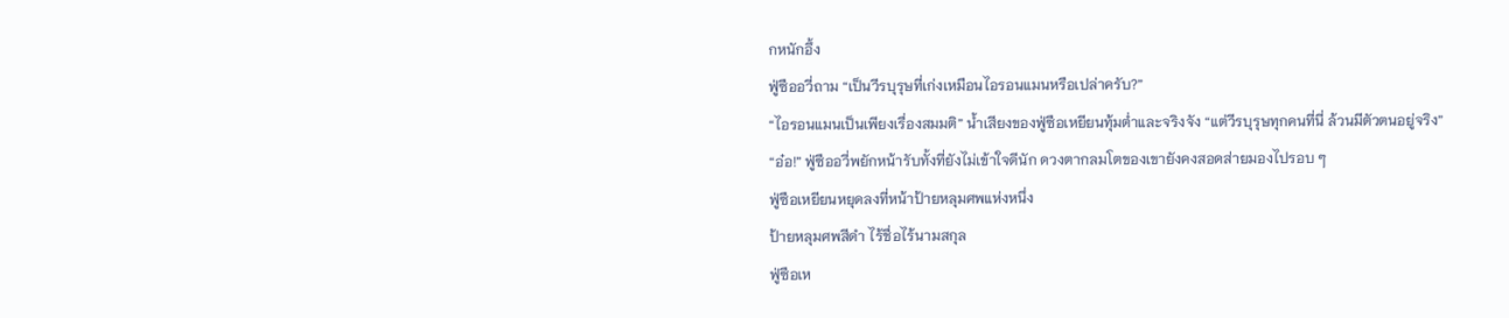กหนักอึ้ง
ฟู่ซืออวี่ถาม “เป็นวีรบุรุษที่เก่งเหมือนไอรอนแมนหรือเปล่าครับ?”
“ไอรอนแมนเป็นเพียงเรื่องสมมติ” น้ำเสียงของฟู่ซือเหยียนทุ้มต่ำและจริงจัง “แต่วีรบุรุษทุกคนที่นี่ ล้วนมีตัวตนอยู่จริง”
“อ๋อ!” ฟู่ซืออวี่พยักหน้ารับทั้งที่ยังไม่เข้าใจดีนัก ดวงตากลมโตของเขายังคงสอดส่ายมองไปรอบ ๆ
ฟู่ซือเหยียนหยุดลงที่หน้าป้ายหลุมศพแห่งหนึ่ง
ป้ายหลุมศพสีดำ ไร้ชื่อไร้นามสกุล
ฟู่ซือเห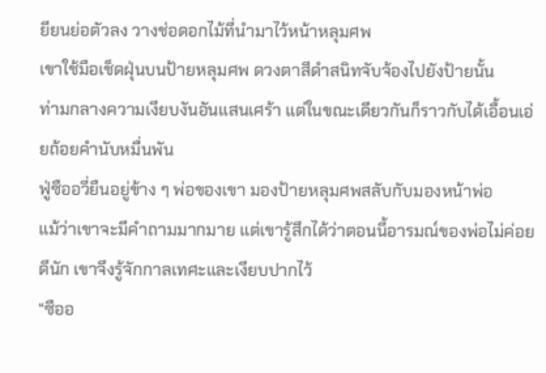ยียนย่อตัวลง วางช่อดอกไม้ที่นำมาไว้หน้าหลุมศพ
เขาใช้มือเช็ดฝุ่นบนป้ายหลุมศพ ดวงตาสีดำสนิทจับจ้องไปยังป้ายนั้น
ท่ามกลางความเงียบงันอันแสนเศร้า แต่ในขณะเดียวกันก็ราวกับได้เอื้อนเอ่ยถ้อยคำนับหมื่นพัน
ฟู่ซืออวี่ยืนอยู่ข้าง ๆ พ่อของเขา มองป้ายหลุมศพสลับกับมองหน้าพ่อ
แม้ว่าเขาจะมีคำถามมากมาย แต่เขารู้สึกได้ว่าตอนนี้อารมณ์ของพ่อไม่ค่อยดีนัก เขาจึงรู้จักกาลเทศะและเงียบปากไว้
“ซืออ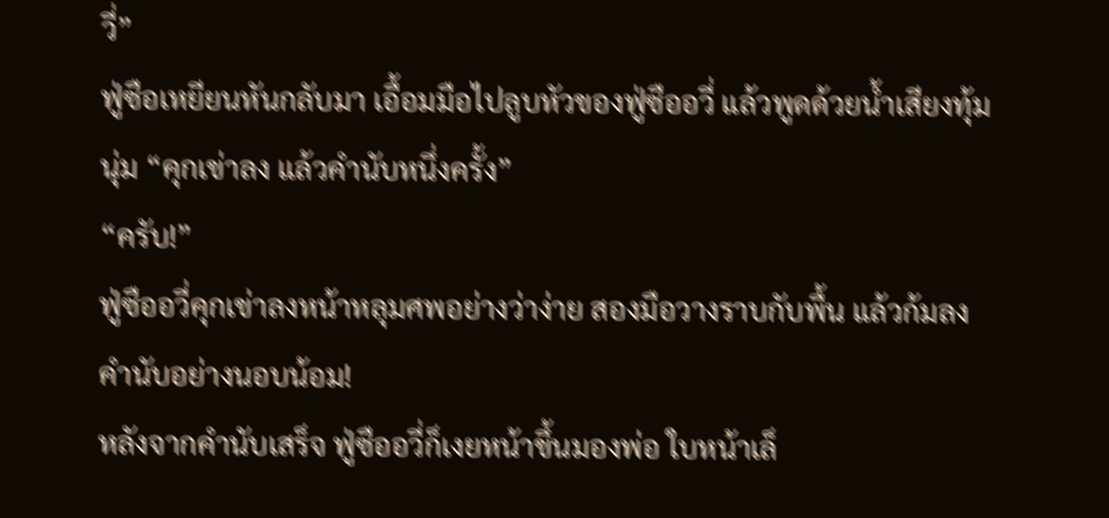วี่”
ฟู่ซือเหยียนหันกลับมา เอื้อมมือไปลูบหัวของฟู่ซืออวี่ แล้วพูดด้วยน้ำเสียงทุ้มนุ่ม “คุกเข่าลง แล้วคำนับหนึ่งครั้ง”
“ครับ!”
ฟู่ซืออวี่คุกเข่าลงหน้าหลุมศพอย่างว่าง่าย สองมือวางราบกับพื้น แล้วก้มลงคำนับอย่างนอบน้อม!
หลังจากคำนับเสร็จ ฟู่ซืออวี่ก็เงยหน้าขึ้นมองพ่อ ใบหน้าเล็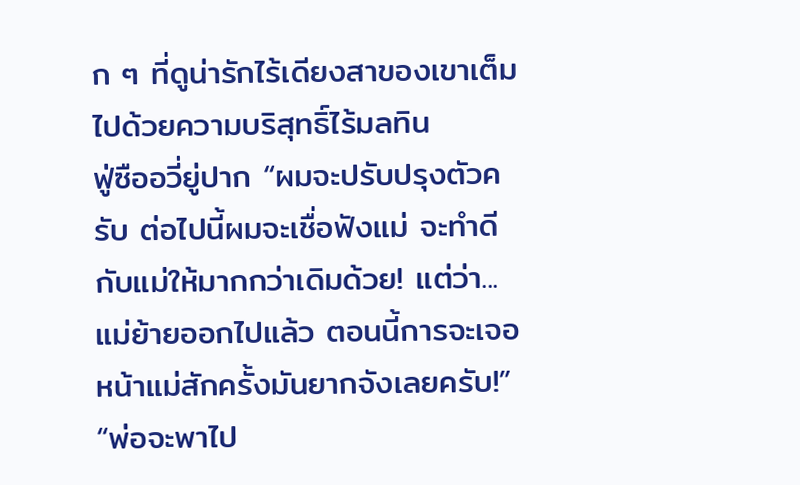ก ๆ ที่ดูน่ารักไร้เดียงสาของเขาเต็มไปด้วยความบริสุทธิ์ไร้มลทิน
ฟู่ซืออวี่ยู่ปาก “ผมจะปรับปรุงตัวครับ ต่อไปนี้ผมจะเชื่อฟังแม่ จะทำดีกับแม่ให้มากกว่าเดิมด้วย! แต่ว่า... แม่ย้ายออกไปแล้ว ตอนนี้การจะเจอหน้าแม่สักครั้งมันยากจังเลยครับ!”
“พ่อจะพาไป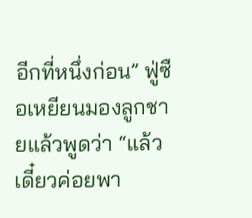อีกที่หนึ่งก่อน” ฟู่ซือเหยียนมองลูกชายแล้วพูดว่า “แล้วเดี๋ยวค่อยพา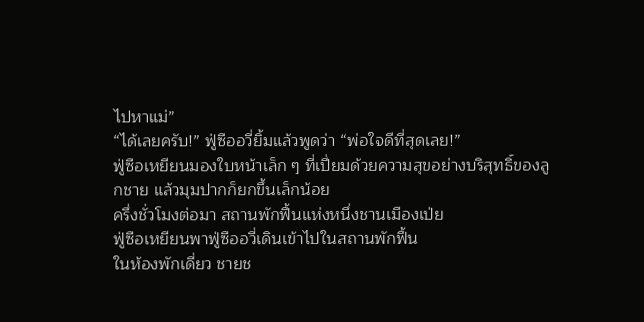ไปหาแม่”
“ได้เลยครับ!” ฟู่ซืออวี่ยิ้มแล้วพูดว่า “พ่อใจดีที่สุดเลย!”
ฟู่ซือเหยียนมองใบหน้าเล็ก ๆ ที่เปี่ยมด้วยความสุขอย่างบริสุทธิ์ของลูกชาย แล้วมุมปากก็ยกขึ้นเล็กน้อย
ครึ่งชั่วโมงต่อมา สถานพักฟื้นแห่งหนึ่งชานเมืองเป่ย
ฟู่ซือเหยียนพาฟู่ซืออวี่เดินเข้าไปในสถานพักฟื้น
ในห้องพักเดี่ยว ชายช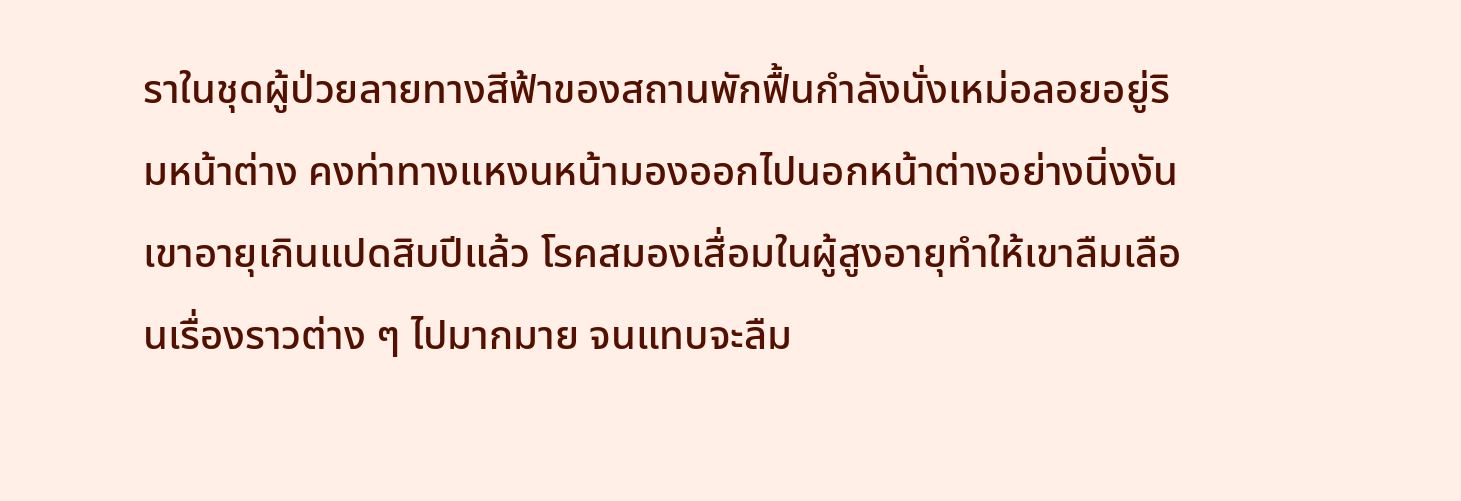ราในชุดผู้ป่วยลายทางสีฟ้าของสถานพักฟื้นกำลังนั่งเหม่อลอยอยู่ริมหน้าต่าง คงท่าทางแหงนหน้ามองออกไปนอกหน้าต่างอย่างนิ่งงัน
เขาอายุเกินแปดสิบปีแล้ว โรคสมองเสื่อมในผู้สูงอายุทำให้เขาลืมเลือนเรื่องราวต่าง ๆ ไปมากมาย จนแทบจะลืม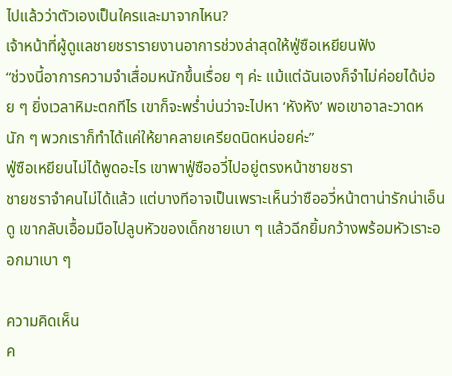ไปแล้วว่าตัวเองเป็นใครและมาจากไหน?
เจ้าหน้าที่ผู้ดูแลชายชรารายงานอาการช่วงล่าสุดให้ฟู่ซือเหยียนฟัง
“ช่วงนี้อาการความจำเสื่อมหนักขึ้นเรื่อย ๆ ค่ะ แม้แต่ฉันเองก็จำไม่ค่อยได้บ่อย ๆ ยิ่งเวลาหิมะตกทีไร เขาก็จะพร่ำบ่นว่าจะไปหา ‘หังหัง’ พอเขาอาละวาดหนัก ๆ พวกเราก็ทำได้แค่ให้ยาคลายเครียดนิดหน่อยค่ะ”
ฟู่ซือเหยียนไม่ได้พูดอะไร เขาพาฟู่ซืออวี่ไปอยู่ตรงหน้าชายชรา
ชายชราจำคนไม่ได้แล้ว แต่บางทีอาจเป็นเพราะเห็นว่าซืออวี่หน้าตาน่ารักน่าเอ็นดู เขากลับเอื้อมมือไปลูบหัวของเด็กชายเบา ๆ แล้วฉีกยิ้มกว้างพร้อมหัวเราะออกมาเบา ๆ

ความคิดเห็น
ค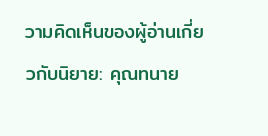วามคิดเห็นของผู้อ่านเกี่ยวกับนิยาย: คุณทนาย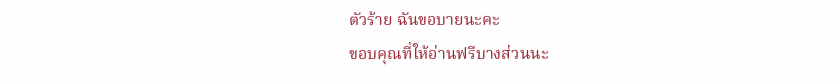ตัวร้าย ฉันขอบายนะคะ
ขอบคุณที่ให้อ่านฟรีบางส่วนนะ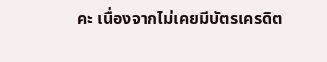คะ เนื่องจากไม่เคยมีบัตรเครดิต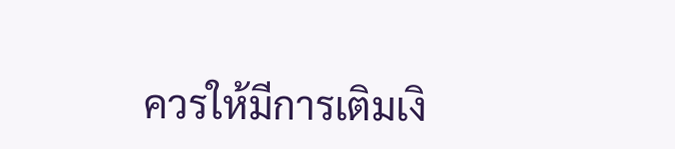ควรให้มีการเติมเงิ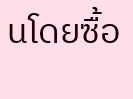นโดยซื้อ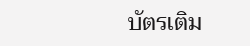บัตรเติม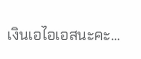เงินเอไอเอสนะคะ...